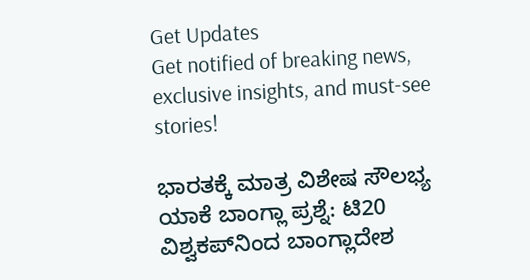Get Updates
Get notified of breaking news, exclusive insights, and must-see stories!

ಭಾರತಕ್ಕೆ ಮಾತ್ರ ವಿಶೇಷ ಸೌಲಭ್ಯ ಯಾಕೆ ಬಾಂಗ್ಲಾ ಪ್ರಶ್ನೆ: ಟಿ20 ವಿಶ್ವಕಪ್‌ನಿಂದ ಬಾಂಗ್ಲಾದೇಶ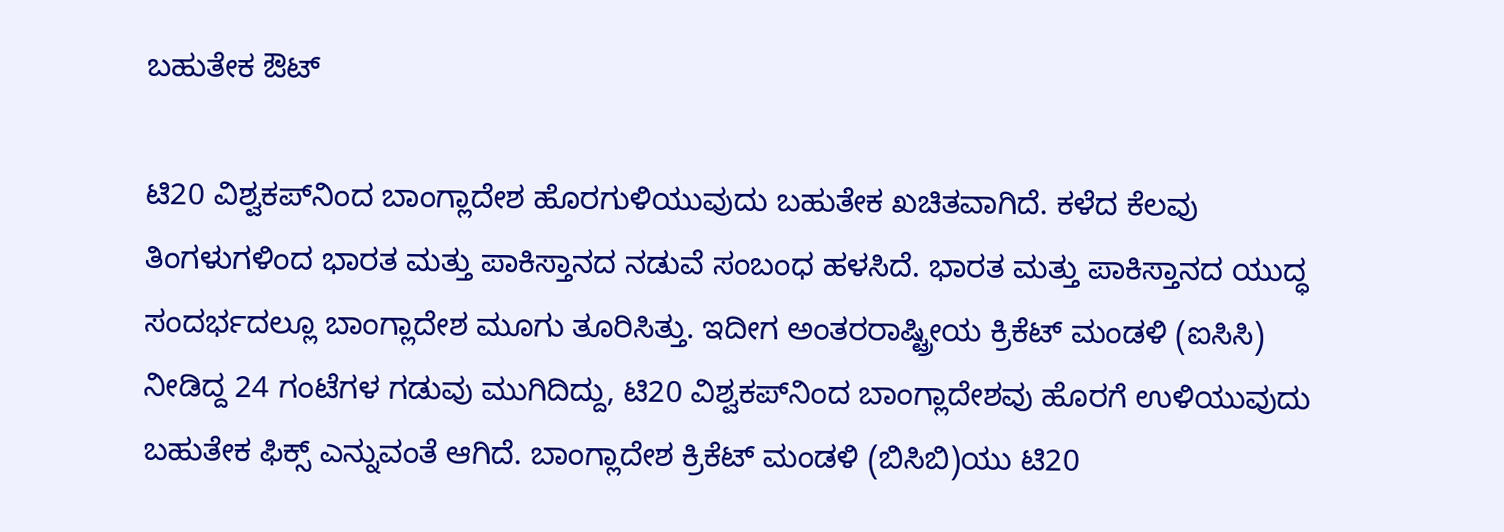ಬಹುತೇಕ ಔಟ್

ಟಿ20 ವಿಶ್ವಕಪ್‌ನಿಂದ ಬಾಂಗ್ಲಾದೇಶ ಹೊರಗುಳಿಯುವುದು ಬಹುತೇಕ ಖಚಿತವಾಗಿದೆ. ಕಳೆದ ಕೆಲವು ತಿಂಗಳುಗಳಿಂದ ಭಾರತ ಮತ್ತು ಪಾಕಿಸ್ತಾನದ ನಡುವೆ ಸಂಬಂಧ ಹಳಸಿದೆ. ಭಾರತ ಮತ್ತು ಪಾಕಿಸ್ತಾನದ ಯುದ್ಧ ಸಂದರ್ಭದಲ್ಲೂ ಬಾಂಗ್ಲಾದೇಶ ಮೂಗು ತೂರಿಸಿತ್ತು. ಇದೀಗ ಅಂತರರಾಷ್ಟ್ರೀಯ ಕ್ರಿಕೆಟ್ ಮಂಡಳಿ (ಐಸಿಸಿ) ನೀಡಿದ್ದ 24 ಗಂಟೆಗಳ ಗಡುವು ಮುಗಿದಿದ್ದು, ಟಿ20 ವಿಶ್ವಕಪ್‌ನಿಂದ ಬಾಂಗ್ಲಾದೇಶವು ಹೊರಗೆ ಉಳಿಯುವುದು ಬಹುತೇಕ ಫಿಕ್ಸ್‌ ಎನ್ನುವಂತೆ ಆಗಿದೆ. ಬಾಂಗ್ಲಾದೇಶ ಕ್ರಿಕೆಟ್ ಮಂಡಳಿ (ಬಿಸಿಬಿ)ಯು ಟಿ20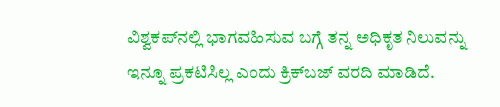ವಿಶ್ವಕಪ್‌ನಲ್ಲಿ ಭಾಗವಹಿಸುವ ಬಗ್ಗೆ ತನ್ನ ಅಧಿಕೃತ ನಿಲುವನ್ನು ಇನ್ನೂ ಪ್ರಕಟಿಸಿಲ್ಲ ಎಂದು ಕ್ರಿಕ್‌ಬಜ್ ವರದಿ ಮಾಡಿದೆ.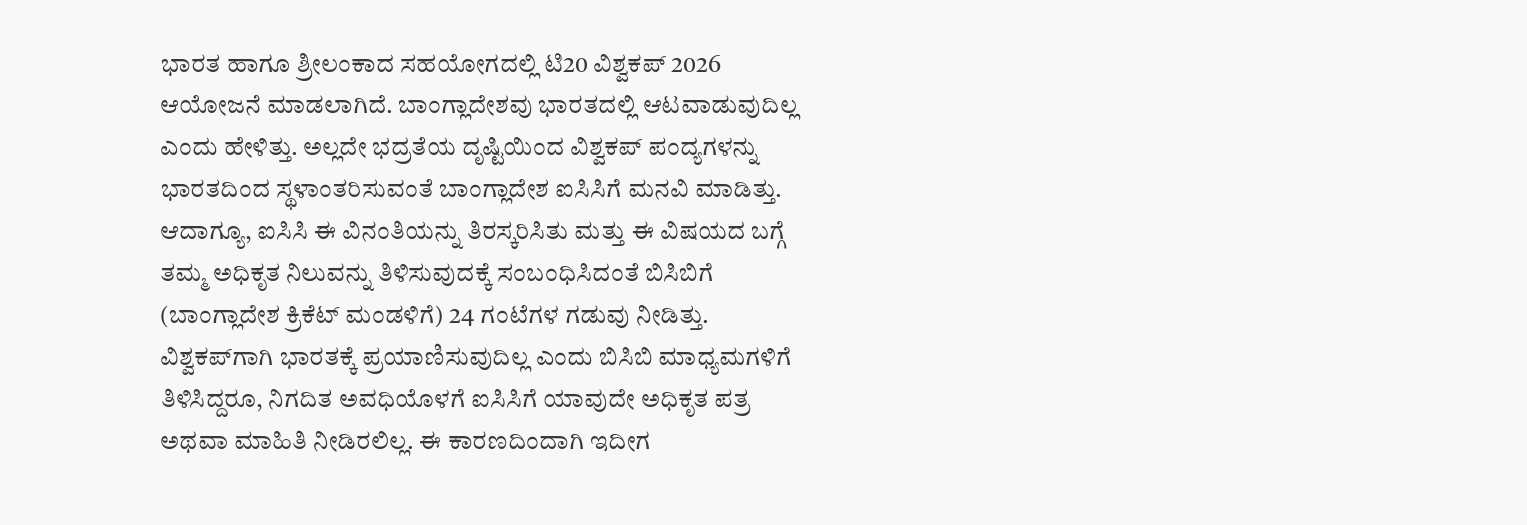ಭಾರತ ಹಾಗೂ ಶ್ರೀಲಂಕಾದ ಸಹಯೋಗದಲ್ಲಿ ಟಿ20 ವಿಶ್ವಕಪ್ 2026 ಆಯೋಜನೆ ಮಾಡಲಾಗಿದೆ. ಬಾಂಗ್ಲಾದೇಶವು ಭಾರತದಲ್ಲಿ ಆಟವಾಡುವುದಿಲ್ಲ ಎಂದು ಹೇಳಿತ್ತು. ಅಲ್ಲದೇ ಭದ್ರತೆಯ ದೃಷ್ಟಿಯಿಂದ ವಿಶ್ವಕಪ್ ಪಂದ್ಯಗಳನ್ನು ಭಾರತದಿಂದ ಸ್ಥಳಾಂತರಿಸುವಂತೆ ಬಾಂಗ್ಲಾದೇಶ ಐಸಿಸಿಗೆ ಮನವಿ ಮಾಡಿತ್ತು. ಆದಾಗ್ಯೂ, ಐಸಿಸಿ ಈ ವಿನಂತಿಯನ್ನು ತಿರಸ್ಕರಿಸಿತು ಮತ್ತು ಈ ವಿಷಯದ ಬಗ್ಗೆ ತಮ್ಮ ಅಧಿಕೃತ ನಿಲುವನ್ನು ತಿಳಿಸುವುದಕ್ಕೆ ಸಂಬಂಧಿಸಿದಂತೆ ಬಿಸಿಬಿಗೆ (ಬಾಂಗ್ಲಾದೇಶ ಕ್ರಿಕೆಟ್ ಮಂಡಳಿಗೆ) 24 ಗಂಟೆಗಳ ಗಡುವು ನೀಡಿತ್ತು. ವಿಶ್ವಕಪ್‌ಗಾಗಿ ಭಾರತಕ್ಕೆ ಪ್ರಯಾಣಿಸುವುದಿಲ್ಲ ಎಂದು ಬಿಸಿಬಿ ಮಾಧ್ಯಮಗಳಿಗೆ ತಿಳಿಸಿದ್ದರೂ, ನಿಗದಿತ ಅವಧಿಯೊಳಗೆ ಐಸಿಸಿಗೆ ಯಾವುದೇ ಅಧಿಕೃತ ಪತ್ರ ಅಥವಾ ಮಾಹಿತಿ ನೀಡಿರಲಿಲ್ಲ. ಈ ಕಾರಣದಿಂದಾಗಿ ಇದೀಗ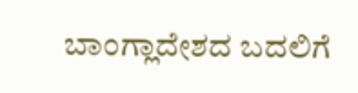ಬಾಂಗ್ಲಾದೇಶದ ಬದಲಿಗೆ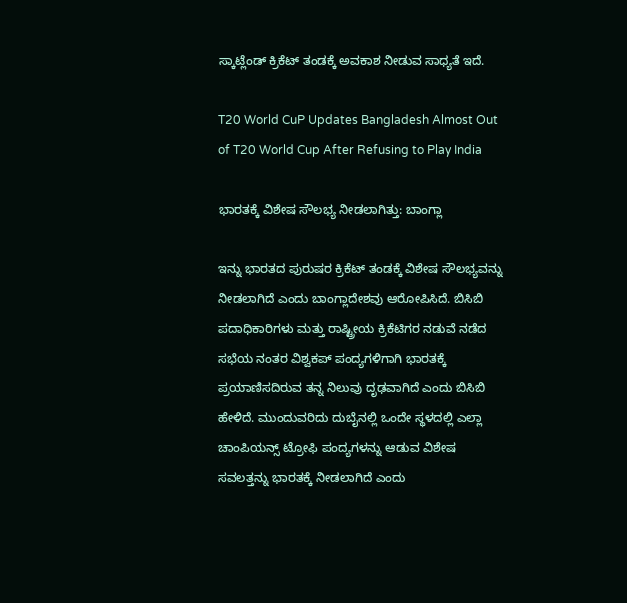ಸ್ಕಾಟ್ಲೆಂಡ್ ಕ್ರಿಕೆಟ್ ತಂಡಕ್ಕೆ ಅವಕಾಶ ನೀಡುವ ಸಾಧ್ಯತೆ ಇದೆ.

T20 World CuP Updates Bangladesh Almost Out of T20 World Cup After Refusing to Play India

ಭಾರತಕ್ಕೆ ವಿಶೇಷ ಸೌಲಭ್ಯ ನೀಡಲಾಗಿತ್ತು: ಬಾಂಗ್ಲಾ

ಇನ್ನು ಭಾರತದ ಪುರುಷರ ಕ್ರಿಕೆಟ್ ತಂಡಕ್ಕೆ ವಿಶೇಷ ಸೌಲಭ್ಯವನ್ನು ನೀಡಲಾಗಿದೆ ಎಂದು ಬಾಂಗ್ಲಾದೇಶವು ಆರೋಪಿಸಿದೆ. ಬಿಸಿಬಿ ಪದಾಧಿಕಾರಿಗಳು ಮತ್ತು ರಾಷ್ಟ್ರೀಯ ಕ್ರಿಕೆಟಿಗರ ನಡುವೆ ನಡೆದ ಸಭೆಯ ನಂತರ ವಿಶ್ವಕಪ್ ಪಂದ್ಯಗಳಿಗಾಗಿ ಭಾರತಕ್ಕೆ ಪ್ರಯಾಣಿಸದಿರುವ ತನ್ನ ನಿಲುವು ದೃಢವಾಗಿದೆ ಎಂದು ಬಿಸಿಬಿ ಹೇಳಿದೆ. ಮುಂದುವರಿದು ದುಬೈನಲ್ಲಿ ಒಂದೇ ಸ್ಥಳದಲ್ಲಿ ಎಲ್ಲಾ ಚಾಂಪಿಯನ್ಸ್ ಟ್ರೋಫಿ ಪಂದ್ಯಗಳನ್ನು ಆಡುವ ವಿಶೇಷ ಸವಲತ್ತನ್ನು ಭಾರತಕ್ಕೆ ನೀಡಲಾಗಿದೆ ಎಂದು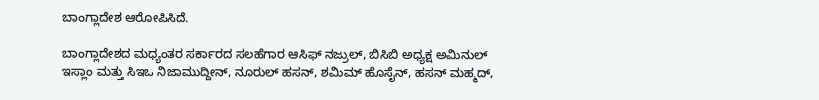ಬಾಂಗ್ಲಾದೇಶ ಆರೋಪಿಸಿದೆ.

ಬಾಂಗ್ಲಾದೇಶದ ಮಧ್ಯಂತರ ಸರ್ಕಾರದ ಸಲಹೆಗಾರ ಆಸಿಫ್ ನಜ್ರುಲ್, ಬಿಸಿಬಿ ಅಧ್ಯಕ್ಷ ಅಮಿನುಲ್ ಇಸ್ಲಾಂ ಮತ್ತು ಸಿಇಒ ನಿಜಾಮುದ್ದೀನ್, ನೂರುಲ್ ಹಸನ್, ಶಮಿಮ್ ಹೊಸೈನ್, ಹಸನ್ ಮಹ್ಮದ್,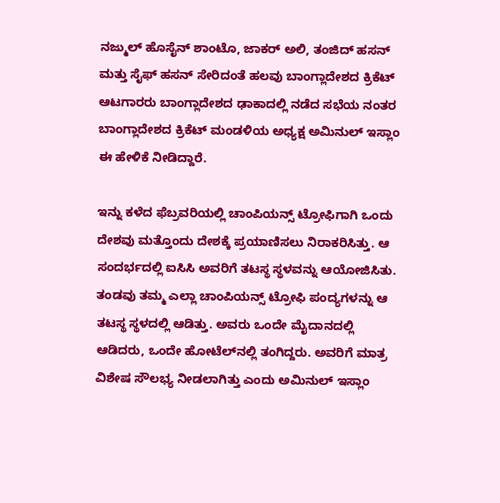ನಜ್ಮುಲ್ ಹೊಸೈನ್ ಶಾಂಟೊ, ಜಾಕರ್ ಅಲಿ, ತಂಜಿದ್ ಹಸನ್ ಮತ್ತು ಸೈಫ್ ಹಸನ್ ಸೇರಿದಂತೆ ಹಲವು ಬಾಂಗ್ಲಾದೇಶದ ಕ್ರಿಕೆಟ್‌ ಆಟಗಾರರು ಬಾಂಗ್ಲಾದೇಶದ ಢಾಕಾದಲ್ಲಿ ನಡೆದ ಸಭೆಯ ನಂತರ ಬಾಂಗ್ಲಾದೇಶದ ಕ್ರಿಕೆಟ್ ಮಂಡಳಿಯ ಅಧ್ಯಕ್ಷ ಅಮಿನುಲ್ ಇಸ್ಲಾಂ ಈ ಹೇಳಿಕೆ ನೀಡಿದ್ದಾರೆ.

ಇನ್ನು ಕಳೆದ ಫೆಬ್ರವರಿಯಲ್ಲಿ ಚಾಂಪಿಯನ್ಸ್ ಟ್ರೋಫಿಗಾಗಿ ಒಂದು ದೇಶವು ಮತ್ತೊಂದು ದೇಶಕ್ಕೆ ಪ್ರಯಾಣಿಸಲು ನಿರಾಕರಿಸಿತ್ತು. ಆ ಸಂದರ್ಭದಲ್ಲಿ ಐಸಿಸಿ ಅವರಿಗೆ ತಟಸ್ಥ ಸ್ಥಳವನ್ನು ಆಯೋಜಿಸಿತು. ತಂಡವು ತಮ್ಮ ಎಲ್ಲಾ ಚಾಂಪಿಯನ್ಸ್ ಟ್ರೋಫಿ ಪಂದ್ಯಗಳನ್ನು ಆ ತಟಸ್ಥ ಸ್ಥಳದಲ್ಲಿ ಆಡಿತ್ತು. ಅವರು ಒಂದೇ ಮೈದಾನದಲ್ಲಿ ಆಡಿದರು, ಒಂದೇ ಹೋಟೆಲ್‌ನಲ್ಲಿ ತಂಗಿದ್ದರು. ಅವರಿಗೆ ಮಾತ್ರ ವಿಶೇಷ ಸೌಲಭ್ಯ ನೀಡಲಾಗಿತ್ತು ಎಂದು ಅಮಿನುಲ್ ಇಸ್ಲಾಂ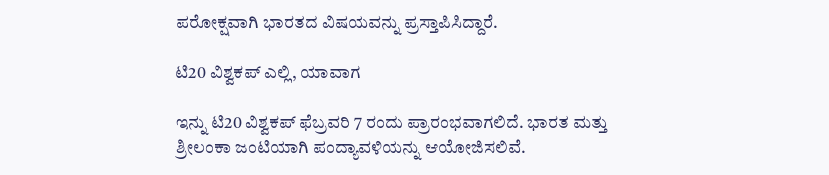ಪರೋಕ್ಷವಾಗಿ ಭಾರತದ ವಿಷಯವನ್ನು ಪ್ರಸ್ತಾಪಿಸಿದ್ದಾರೆ.

ಟಿ20 ವಿಶ್ವಕಪ್ ಎಲ್ಲಿ, ಯಾವಾಗ

ಇನ್ನು ಟಿ20 ವಿಶ್ವಕಪ್ ಫೆಬ್ರವರಿ 7 ರಂದು ಪ್ರಾರಂಭವಾಗಲಿದೆ. ಭಾರತ ಮತ್ತು ಶ್ರೀಲಂಕಾ ಜಂಟಿಯಾಗಿ ಪಂದ್ಯಾವಳಿಯನ್ನು ಆಯೋಜಿಸಲಿವೆ.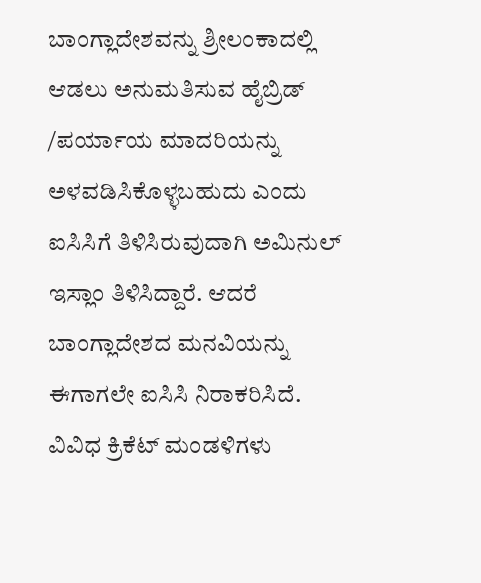ಬಾಂಗ್ಲಾದೇಶವನ್ನು ಶ್ರೀಲಂಕಾದಲ್ಲಿ ಆಡಲು ಅನುಮತಿಸುವ ಹೈಬ್ರಿಡ್ /ಪರ್ಯಾಯ ಮಾದರಿಯನ್ನು ಅಳವಡಿಸಿಕೊಳ್ಳಬಹುದು ಎಂದು ಐಸಿಸಿಗೆ ತಿಳಿಸಿರುವುದಾಗಿ ಅಮಿನುಲ್ ಇಸ್ಲಾಂ ತಿಳಿಸಿದ್ದಾರೆ. ಆದರೆ ಬಾಂಗ್ಲಾದೇಶದ ಮನವಿಯನ್ನು ಈಗಾಗಲೇ ಐಸಿಸಿ ನಿರಾಕರಿಸಿದೆ. ವಿವಿಧ ಕ್ರಿಕೆಟ್ ಮಂಡಳಿಗಳು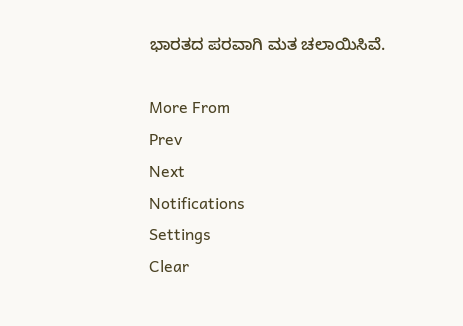ಭಾರತದ ಪರವಾಗಿ ಮತ ಚಲಾಯಿಸಿವೆ.

More From
Prev
Next
Notifications
Settings
Clear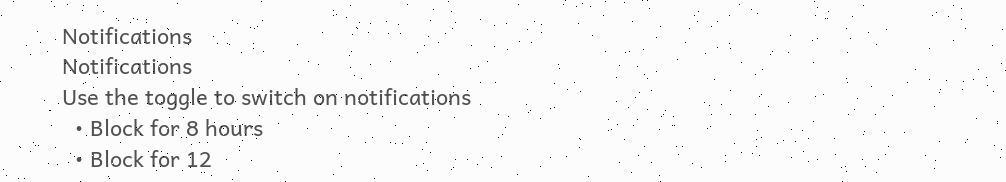Notifications
Notifications
Use the toggle to switch on notifications
  • Block for 8 hours
  • Block for 12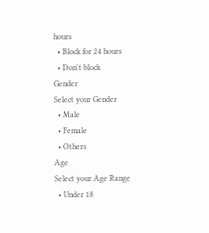hours
  • Block for 24 hours
  • Don't block
Gender
Select your Gender
  • Male
  • Female
  • Others
Age
Select your Age Range
  • Under 18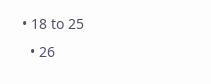• 18 to 25
  • 26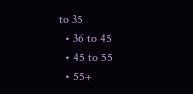to 35
  • 36 to 45
  • 45 to 55
  • 55+